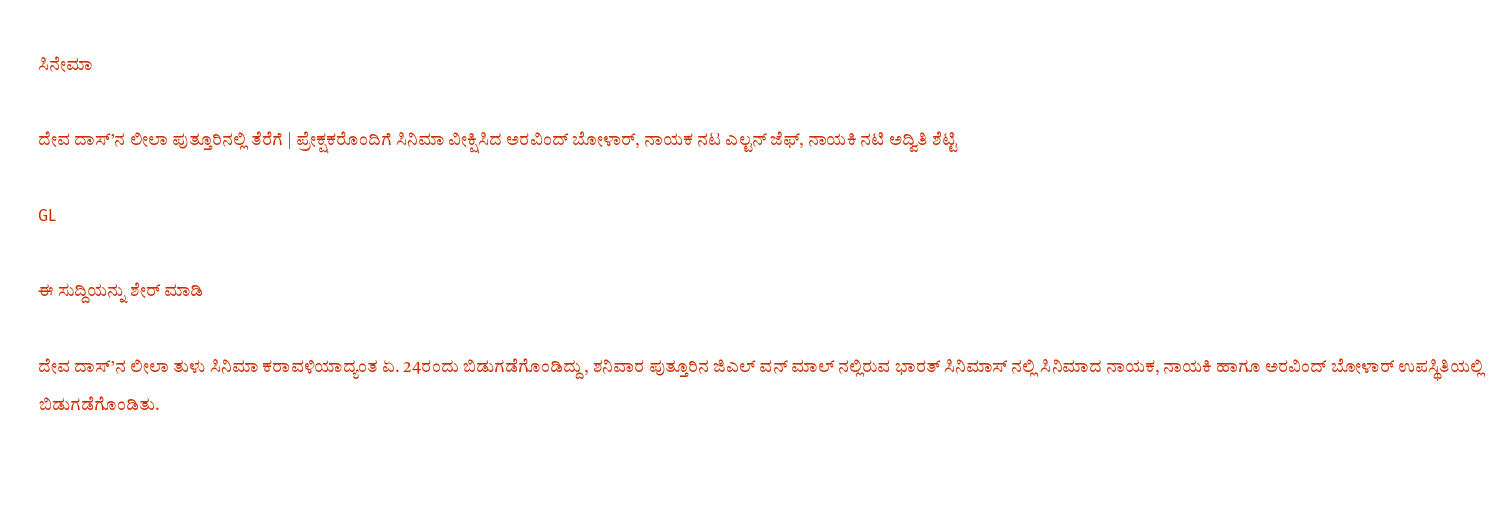ಸಿನೇಮಾ

ದೇವ ದಾಸ್’ನ ಲೀಲಾ ಪುತ್ತೂರಿನಲ್ಲಿ ತೆರೆಗೆ | ಪ್ರೇಕ್ಷಕರೊಂದಿಗೆ ಸಿನಿಮಾ ವೀಕ್ಷಿಸಿದ ಅರವಿಂದ್ ಬೋಳಾರ್, ನಾಯಕ ನಟ ಎಲ್ಟನ್ ಜೆಫ್, ನಾಯಕಿ ನಟಿ ಅದ್ವಿತಿ ಶೆಟ್ಟಿ

GL

ಈ ಸುದ್ದಿಯನ್ನು ಶೇರ್ ಮಾಡಿ

ದೇವ ದಾಸ್’ನ ಲೀಲಾ ತುಳು ಸಿನಿಮಾ ಕರಾವಳಿಯಾದ್ಯಂತ ಏ. 24ರಂದು ಬಿಡುಗಡೆಗೊಂಡಿದ್ದು, ಶನಿವಾರ ಪುತ್ತೂರಿನ ಜಿಎಲ್ ವನ್ ಮಾಲ್ ನಲ್ಲಿರುವ ಭಾರತ್ ಸಿನಿಮಾಸ್ ನಲ್ಲಿ ಸಿನಿಮಾದ ನಾಯಕ, ನಾಯಕಿ ಹಾಗೂ ಅರವಿಂದ್ ಬೋಳಾರ್ ಉಪಸ್ಥಿತಿಯಲ್ಲಿ ಬಿಡುಗಡೆಗೊಂಡಿತು.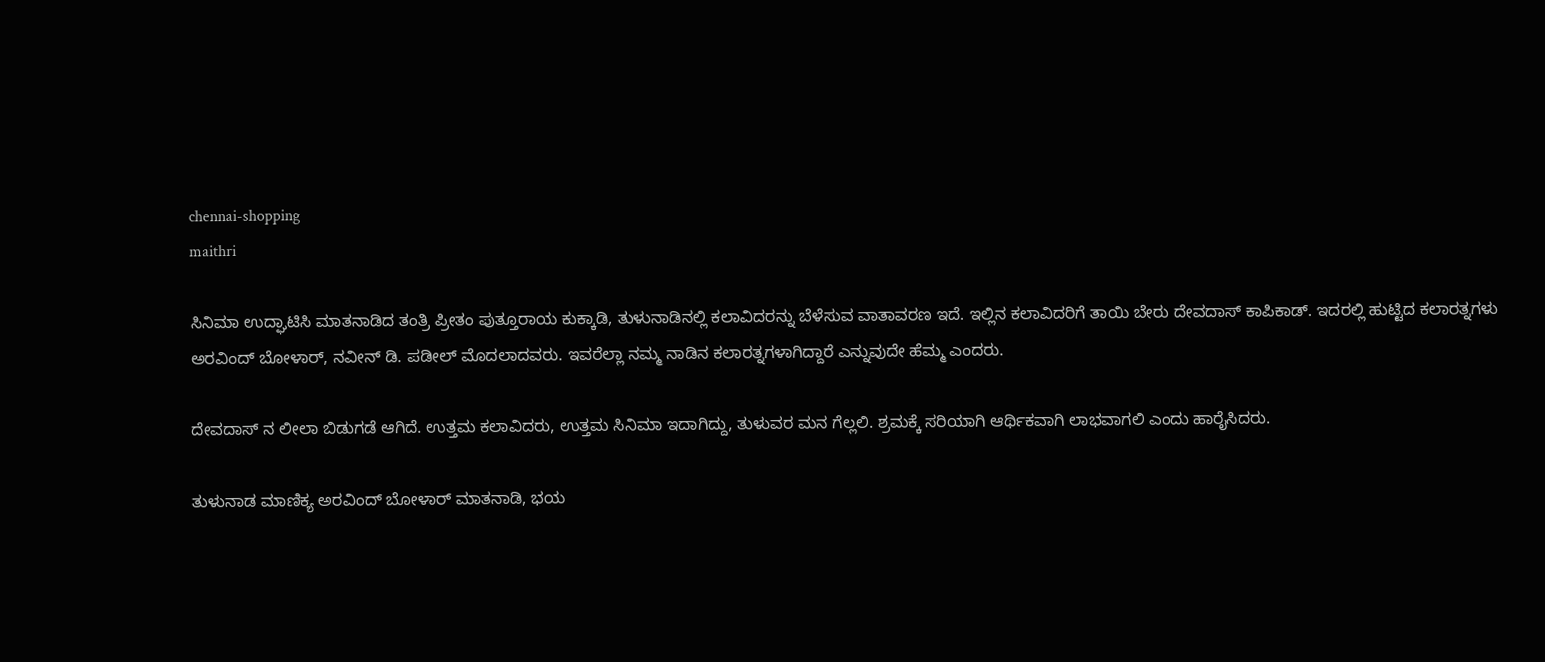chennai-shopping
maithri

ಸಿನಿಮಾ ಉದ್ಘಾಟಿಸಿ ಮಾತನಾಡಿದ ತಂತ್ರಿ ಪ್ರೀತಂ ಪುತ್ತೂರಾಯ ಕುಕ್ಕಾಡಿ, ತುಳುನಾಡಿನಲ್ಲಿ ಕಲಾವಿದರನ್ನು ಬೆಳೆಸುವ ವಾತಾವರಣ ಇದೆ. ಇಲ್ಲಿನ ಕಲಾವಿದರಿಗೆ ತಾಯಿ ಬೇರು ದೇವದಾಸ್ ಕಾಪಿಕಾಡ್. ಇದರಲ್ಲಿ ಹುಟ್ಟಿದ ಕಲಾರತ್ನಗಳು ಅರವಿಂದ್ ಬೋಳಾರ್, ನವೀನ್ ಡಿ. ಪಡೀಲ್ ಮೊದಲಾದವರು. ಇವರೆಲ್ಲಾ ನಮ್ಮ ನಾಡಿನ ಕಲಾರತ್ನಗಳಾಗಿದ್ದಾರೆ ಎನ್ನುವುದೇ ಹೆಮ್ಮ ಎಂದರು.

ದೇವದಾಸ್ ನ ಲೀಲಾ ಬಿಡುಗಡೆ ಆಗಿದೆ. ಉತ್ತಮ ಕಲಾವಿದರು, ಉತ್ತಮ ಸಿನಿಮಾ ಇದಾಗಿದ್ದು, ತುಳುವರ ಮನ ಗೆಲ್ಲಲಿ. ಶ್ರಮಕ್ಕೆ ಸರಿಯಾಗಿ ಆರ್ಥಿಕವಾಗಿ ಲಾಭವಾಗಲಿ ಎಂದು ಹಾರೈಸಿದರು.

ತುಳುನಾಡ ಮಾಣಿಕ್ಯ ಅರವಿಂದ್ ಬೋಳಾರ್ ಮಾತನಾಡಿ, ಭಯ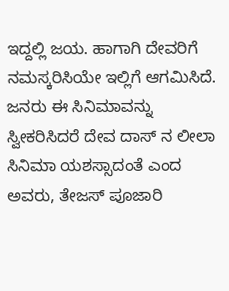ಇದ್ದಲ್ಲಿ ಜಯ. ಹಾಗಾಗಿ ದೇವರಿಗೆ ನಮಸ್ಕರಿಸಿಯೇ ಇಲ್ಲಿಗೆ ಆಗಮಿಸಿದೆ. ಜನರು ಈ ಸಿನಿಮಾವನ್ನು ಸ್ವೀಕರಿಸಿದರೆ ದೇವ ದಾಸ್ ನ ಲೀಲಾ ಸಿನಿಮಾ ಯಶಸ್ಸಾದಂತೆ ಎಂದ ಅವರು, ತೇಜಸ್ ಪೂಜಾರಿ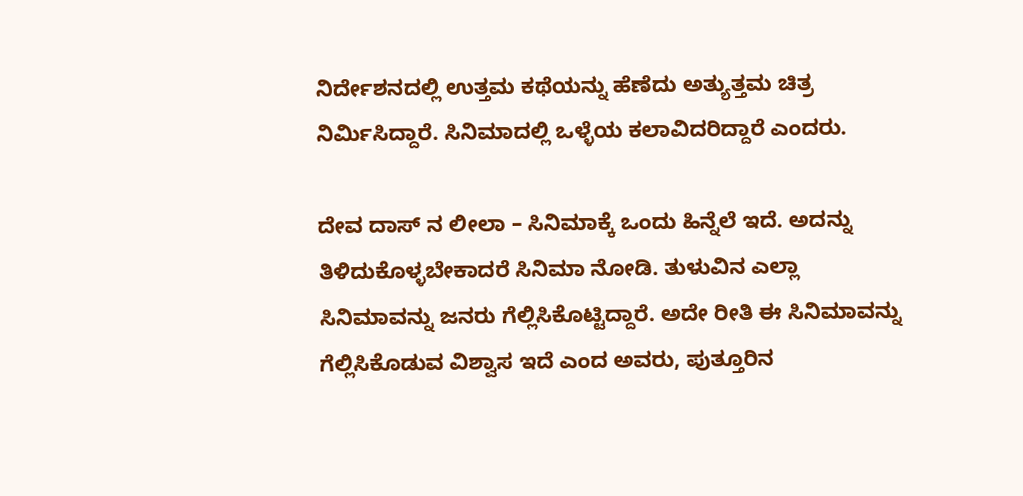ನಿರ್ದೇಶನದಲ್ಲಿ ಉತ್ತಮ ಕಥೆಯನ್ನು ಹೆಣೆದು ಅತ್ಯುತ್ತಮ ಚಿತ್ರ ನಿರ್ಮಿಸಿದ್ದಾರೆ. ಸಿನಿಮಾದಲ್ಲಿ ಒಳ್ಳೆಯ ಕಲಾವಿದರಿದ್ದಾರೆ ಎಂದರು.

ದೇವ ದಾಸ್ ನ ಲೀಲಾ – ಸಿನಿಮಾಕ್ಕೆ ಒಂದು ಹಿನ್ನೆಲೆ ಇದೆ. ಅದನ್ನು ತಿಳಿದುಕೊಳ್ಳಬೇಕಾದರೆ ಸಿನಿಮಾ ನೋಡಿ. ತುಳುವಿನ ಎಲ್ಲಾ ಸಿನಿಮಾವನ್ನು ಜನರು ಗೆಲ್ಲಿಸಿಕೊಟ್ಟಿದ್ದಾರೆ. ಅದೇ ರೀತಿ ಈ ಸಿನಿಮಾವನ್ನು ಗೆಲ್ಲಿಸಿಕೊಡುವ ವಿಶ್ವಾಸ ಇದೆ ಎಂದ ಅವರು, ಪುತ್ತೂರಿನ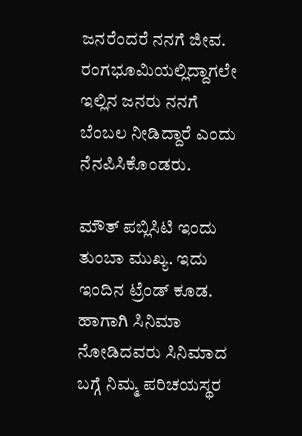ಜನರೆಂದರೆ ನನಗೆ ಜೀವ. ರಂಗಭೂಮಿಯಲ್ಲಿದ್ದಾಗಲೇ ಇಲ್ಲಿನ ಜನರು ನನಗೆ ಬೆಂಬಲ ನೀಡಿದ್ದಾರೆ ಎಂದು ನೆನಪಿಸಿಕೊಂಡರು.

ಮೌತ್ ಪಬ್ಲಿಸಿಟಿ ಇಂದು ತುಂಬಾ ಮುಖ್ಯ. ಇದು ಇಂದಿನ ಟ್ರೆಂಡ್ ಕೂಡ. ಹಾಗಾಗಿ ಸಿನಿಮಾ ನೋಡಿದವರು ಸಿನಿಮಾದ ಬಗ್ಗೆ ನಿಮ್ಮ ಪರಿಚಯಸ್ಥರ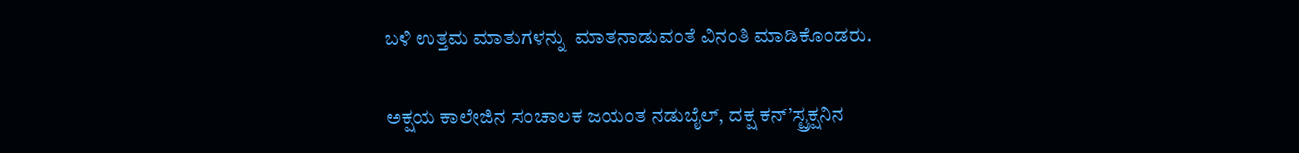ಬಳಿ ಉತ್ತಮ ಮಾತುಗಳನ್ನು  ಮಾತನಾಡುವಂತೆ ವಿನಂತಿ ಮಾಡಿಕೊಂಡರು.

ಅಕ್ಷಯ ಕಾಲೇಜಿನ ಸಂಚಾಲಕ ಜಯಂತ ನಡುಬೈಲ್, ದಕ್ಷ ಕನ್’ಸ್ಟ್ರಕ್ಷನಿನ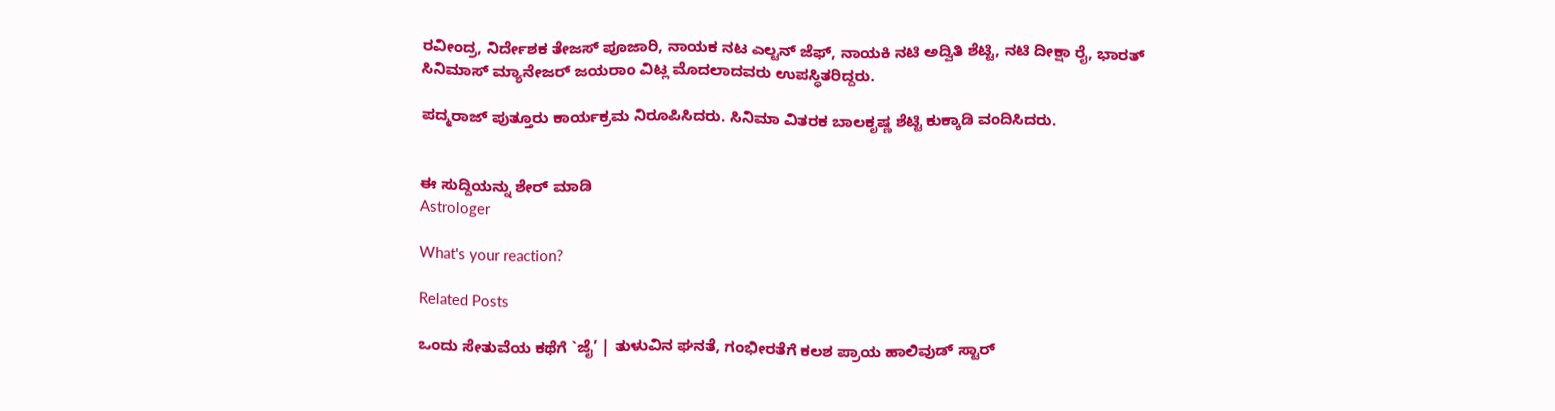ರವೀಂದ್ರ, ನಿರ್ದೇಶಕ ತೇಜಸ್ ಪೂಜಾರಿ, ನಾಯಕ ನಟ ಎಲ್ಟನ್ ಜೆಫ್, ನಾಯಕಿ ನಟಿ ಅದ್ವಿತಿ ಶೆಟ್ಟಿ, ನಟಿ ದೀಕ್ಷಾ ರೈ, ಭಾರತ್ ಸಿನಿಮಾಸ್ ಮ್ಯಾನೇಜರ್ ಜಯರಾಂ ವಿಟ್ಲ ಮೊದಲಾದವರು ಉಪಸ್ಥಿತರಿದ್ದರು.

ಪದ್ಮರಾಜ್ ಪುತ್ತೂರು ಕಾರ್ಯಕ್ರಮ ನಿರೂಪಿಸಿದರು. ಸಿನಿಮಾ ವಿತರಕ ಬಾಲಕೃಷ್ಣ ಶೆಟ್ಟಿ ಕುಕ್ಕಾಡಿ ವಂದಿಸಿದರು.


ಈ ಸುದ್ದಿಯನ್ನು ಶೇರ್ ಮಾಡಿ
Astrologer

What's your reaction?

Related Posts

ಒಂದು ಸೇತುವೆಯ ಕಥೆಗೆ `ಜೈ’ | ತುಳುವಿನ ಘನತೆ, ಗಂಭೀರತೆಗೆ ಕಲಶ ಪ್ರಾಯ ಹಾಲಿವುಡ್ ಸ್ಟಾರ್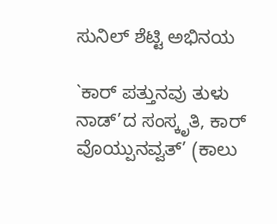ಸುನಿಲ್ ಶೆಟ್ಟಿ ಅಭಿನಯ

`ಕಾರ್ ಪತ್ತುನವು ತುಳು ನಾಡ್’ದ ಸಂಸ್ಕೃತಿ, ಕಾರ್ ವೊಯ್ಪುನವ್ವತ್’ (ಕಾಲು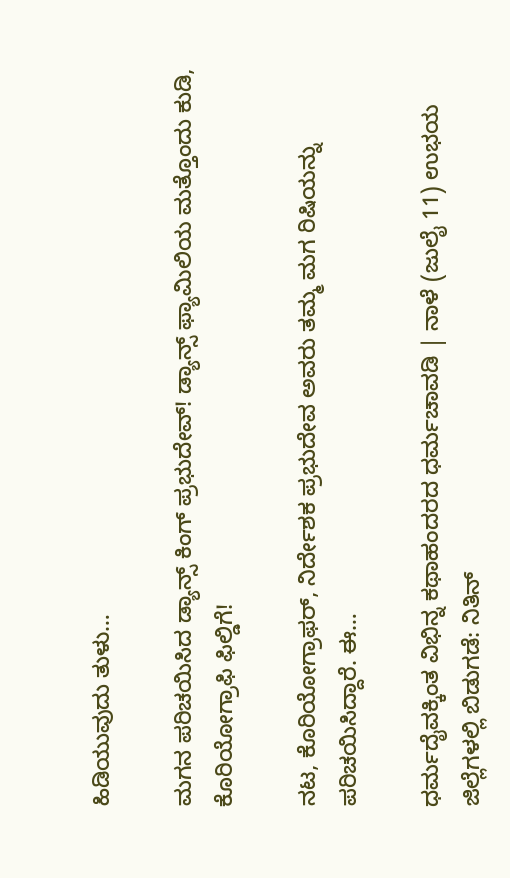ಹಿಡಿಯುವುದು ತುಳು…

ಮಗನ ಪರಿಚಯಿಸಿದ ಡ್ಯಾನ್ಸ್ ಕಿಂಗ್ ಪ್ರಭುದೇವ್! ಡ್ಯಾನ್ಸ್ ಫ್ಯಾಮಿಲಿಯ ಮತ್ತೊಂದು ಕುಡಿ, ಕೊರಿಯೋಗ್ರಾಫಿ ಫಿಲ್ಡಿಗೆ!

ನಟ, ಕೊರಿಯೋಗ್ರಾಫರ್, ನಿರ್ದೇಶಕ ಪ್ರಭುದೇವ ಅವರು ತಮ್ಮ ಮಗ ರಿಷಿಯನ್ನು ಪರಿಚಯಿಸಿದ್ದಾರೆ. ಈ…

ಧರ್ಮದೈವಕ್ಕಿಂತ ವಿಭಿನ್ನ ಕಥಾಹಂದರದ ಧರ್ಮಚಾವಡಿ | ನಾಳೆ (ಜುಲೈ 11) ಉಭಯ ಜಿಲ್ಲೆಗಳಲ್ಲಿ ಬಿಡುಗಡೆ: ನಿತಿನ್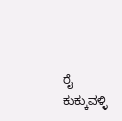ರೈ ಕುಕ್ಕುವಳ್ಳಿ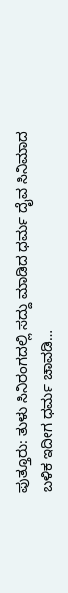ಪುತ್ತೂರು: ತುಳು ಸಿನಿರಂಗದಲ್ಲಿ ಸದ್ದು ಮಾಡಿದ ಧರ್ಮ ದೈವ ಸಿನಿಮಾದ ಬಳಿಕ ಇದೀಗ ಧರ್ಮ ಚಾವಡಿ…